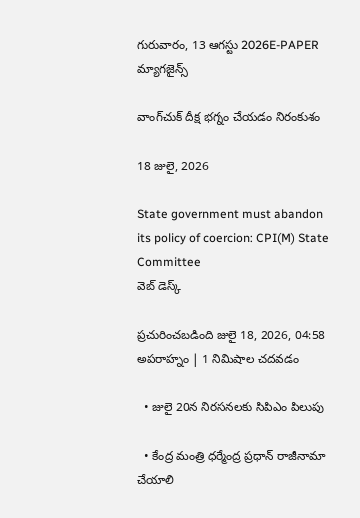గురువారం, 13 ఆగస్టు 2026E-PAPER
మ్యాగజైన్స్

వాంగ్‌చుక్ దీక్ష భగ్నం చేయడం నిరంకుశం

18 జులై, 2026

State government must abandon its policy of coercion: CPI(M) State Committee
వెబ్ డెస్క్

ప్రచురించబడింది జులై 18, 2026, 04:58 అపరాహ్నం | 1 నిమిషాల చదవడం

  • జులై 20న నిరసనలకు సిపిఎం పిలుపు

  • కేంద్ర మంత్రి ధర్మేంద్ర ప్రధాన్ రాజీనామా చేయాలి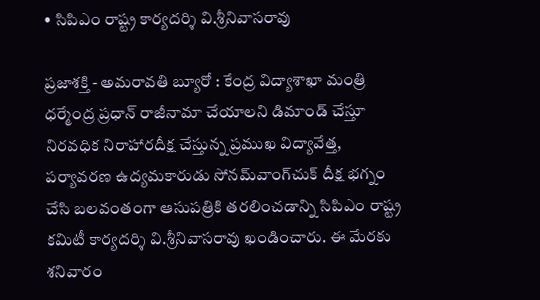• సిపిఎం రాష్ట్ర కార్యదర్శి వి.శ్రీనివాసరావు

ప్రజాశక్తి - అమరావతి బ్యూరో : కేంద్ర విద్యాశాఖా మంత్రి ధర్మేంద్ర ప్రధాన్ రాజీనామా చేయాలని డిమాండ్ చేస్తూ నిరవధిక నిరాహారదీక్ష చేస్తున్న ప్రముఖ విద్యావేత్త, పర్యావరణ ఉద్యమకారుడు సోనమ్‌వాంగ్‌చుక్ దీక్ష భగ్నం చేసి బలవంతంగా ఆసుపత్రికి తరలించడాన్ని సిపిఎం రాష్ట్ర కమిటీ కార్యదర్శి వి.శ్రీనివాసరావు ఖండించారు. ఈ మేరకు శనివారం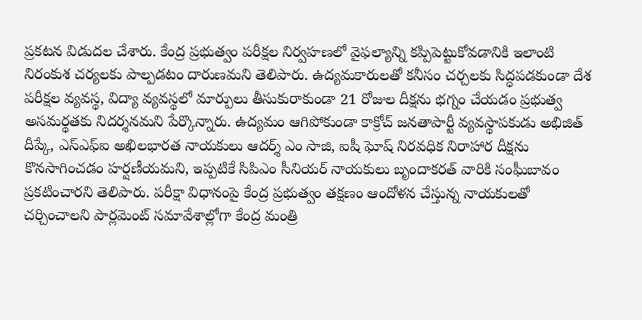ప్రకటన విడుదల చేశారు. కేంద్ర ప్రభుత్వం పరీక్షల నిర్వహణలో వైఫల్యాన్ని కప్పిపెట్టుకోవడానికి ఇలాంటి నిరంకుశ చర్యలకు పాల్పడటం దారుణమని తెలిపారు. ఉద్యమకారులతో కనీసం చర్చలకు సిద్ధపడకుండా దేశ పరీక్షల వ్యవస్థ, విద్యా వ్యవస్థలో మార్పులు తీసుకురాకుండా 21 రోజుల దీక్షను భగ్నం చేయడం ప్రభుత్వ అసమర్థతకు నిదర్శనమని పేర్కొన్నారు. ఉద్యమం ఆగిపోకుండా కాక్రోచ్ జనతాపార్టీ వ్యవస్థాపకుడు అభిజిత్ దీప్కే, ఎస్ఎఫ్ఐ అఖిలభారత నాయకులు ఆదర్శ్ ఎం సాజి, ఐషీ ఘోష్ నిరవధిక నిరాహార దీక్షను కొనసాగించడం హర్షణీయమని, ఇప్పటికే సిపిఎం సీనియర్ నాయకులు బృందాకరత్ వారికి సంఘీబావం ప్రకటించారని తెలిపారు. పరీక్షా విధానంపై కేంద్ర ప్రభుత్వం తక్షణం ఆందోళన చేస్తున్న నాయకులతో చర్చించాలని పార్లమెంట్ సమావేశాల్లోగా కేంద్ర మంత్రి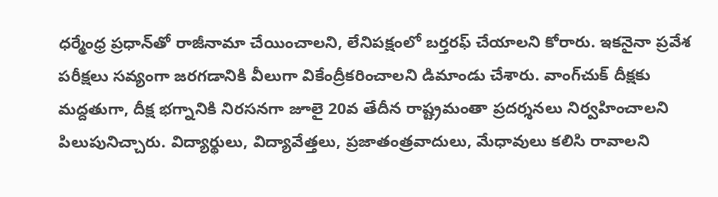ధర్మేంధ్ర ప్రధాన్‌తో రాజీనామా చేయించాలని, లేనిపక్షంలో బర్తరఫ్ చేయాలని కోరారు. ఇకనైనా ప్రవేశ పరీక్షలు సవ్యంగా జరగడానికి వీలుగా వికేంద్రీకరించాలని డిమాండు చేశారు. వాంగ్‌చుక్ దీక్షకు మద్దతుగా, దీక్ష భగ్నానికి నిరసనగా జూలై 20వ తేదీన రాష్ట్రమంతా ప్రదర్శనలు నిర్వహించాలని పిలుపునిచ్చారు. విద్యార్థులు, విద్యావేత్తలు, ప్రజాతంత్రవాదులు, మేధావులు కలిసి రావాలని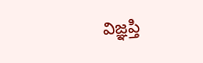విజ్ఞప్తి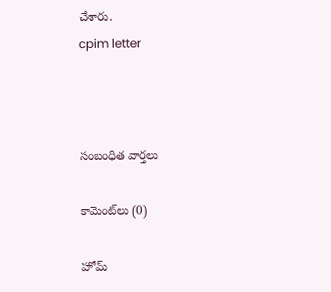చేశారు.
cpim letter



సంబంధిత వార్తలు

కామెంట్‌లు (0)

హోమ్